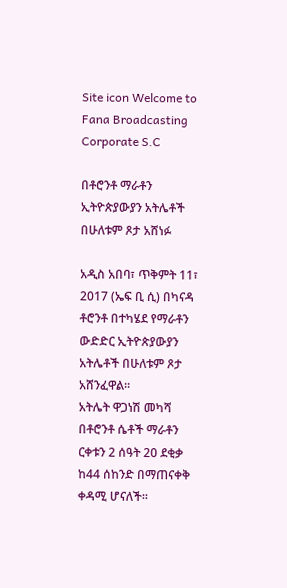Site icon Welcome to Fana Broadcasting Corporate S.C

በቶሮንቶ ማራቶን ኢትዮጵያውያን አትሌቶች በሁለቱም ጾታ አሸነፉ

አዲስ አበባ፣ ጥቅምት 11፣ 2017 (ኤፍ ቢ ሲ) በካናዳ ቶሮንቶ በተካሄደ የማራቶን ውድድር ኢትዮጵያውያን አትሌቶች በሁለቱም ጾታ አሸንፈዋል፡፡
አትሌት ዋጋነሽ መካሻ በቶሮንቶ ሴቶች ማራቶን ርቀቱን 2 ሰዓት 20 ደቂቃ ከ44 ሰከንድ በማጠናቀቅ ቀዳሚ ሆናለች፡፡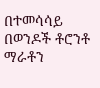በተመሳሳይ በወንዶች ቶሮንቶ ማራቶን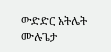ውድድር አትሌት ሙሉጌታ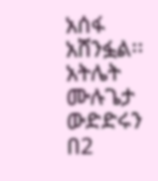አሰፋ አሸንፏል፡፡
አትሌት ሙሉጌታ ውድድሩን በ2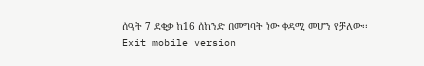ሰዓት 7 ደቂቃ ከ16 ሰከንድ በመግባት ነው ቀዳሚ መሆን የቻለው፡፡
Exit mobile version